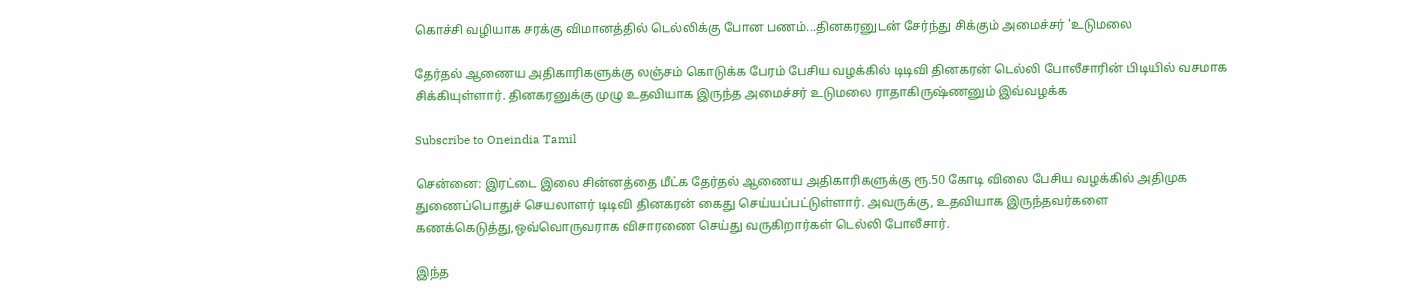கொச்சி வழியாக சரக்கு விமானத்தில் டெல்லிக்கு போன பணம்...தினகரனுடன் சேர்ந்து சிக்கும் அமைச்சர் 'உடுமலை

தேர்தல் ஆணைய அதிகாரிகளுக்கு லஞ்சம் கொடுக்க பேரம் பேசிய வழக்கில் டிடிவி தினகரன் டெல்லி போலீசாரின் பிடியில் வசமாக சிக்கியுள்ளார். தினகரனுக்கு முழு உதவியாக இருந்த அமைச்சர் உடுமலை ராதாகிருஷ்ணனும் இவ்வழக்க

Subscribe to Oneindia Tamil

சென்னை: இரட்டை இலை சின்னத்தை மீட்க தேர்தல் ஆணைய அதிகாரிகளுக்கு ரூ.50 கோடி விலை பேசிய வழக்கில் அதிமுக துணைப்பொதுச் செயலாளர் டிடிவி தினகரன் கைது செய்யப்பட்டுள்ளார். அவருக்கு, உதவியாக இருந்தவர்களை கணக்கெடுத்து,ஒவ்வொருவராக விசாரணை செய்து வருகிறார்கள் டெல்லி போலீசார்.

இந்த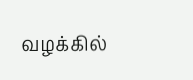வழக்கில்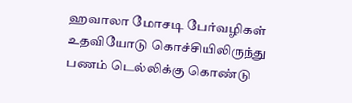ஹவாலா மோசடி பேர்வழிகள் உதவியோடு கொச்சியிலிருந்து பணம் டெல்லிக்கு கொண்டு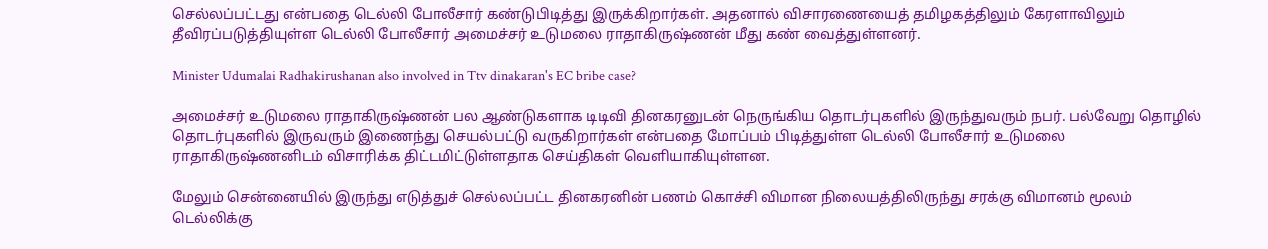செல்லப்பட்டது என்பதை டெல்லி போலீசார் கண்டுபிடித்து இருக்கிறார்கள். அதனால் விசாரணையைத் தமிழகத்திலும் கேரளாவிலும் தீவிரப்படுத்தியுள்ள டெல்லி போலீசார் அமைச்சர் உடுமலை ராதாகிருஷ்ணன் மீது கண் வைத்துள்ளனர்.

Minister Udumalai Radhakirushanan also involved in Ttv dinakaran's EC bribe case?

அமைச்சர் உடுமலை ராதாகிருஷ்ணன் பல ஆண்டுகளாக டிடிவி தினகரனுடன் நெருங்கிய தொடர்புகளில் இருந்துவரும் நபர். பல்வேறு தொழில் தொடர்புகளில் இருவரும் இணைந்து செயல்பட்டு வருகிறார்கள் என்பதை மோப்பம் பிடித்துள்ள டெல்லி போலீசார் உடுமலை ராதாகிருஷ்ணனிடம் விசாரிக்க திட்டமிட்டுள்ளதாக செய்திகள் வெளியாகியுள்ளன.

மேலும் சென்னையில் இருந்து எடுத்துச் செல்லப்பட்ட தினகரனின் பணம் கொச்சி விமான நிலையத்திலிருந்து சரக்கு விமானம் மூலம் டெல்லிக்கு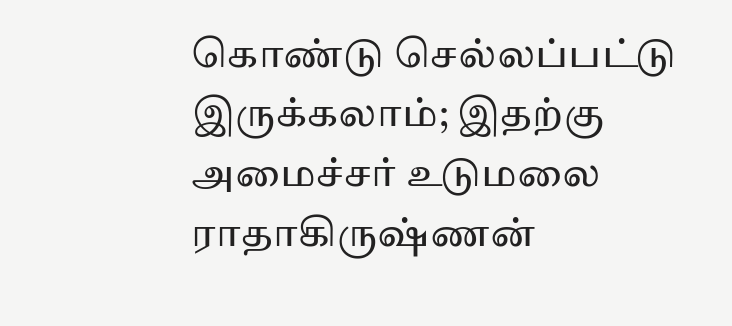கொண்டு செல்லப்பட்டு இருக்கலாம்; இதற்கு அமைச்சர் உடுமலை ராதாகிருஷ்ணன்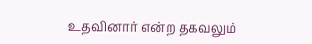உதவினார் என்ற தகவலும்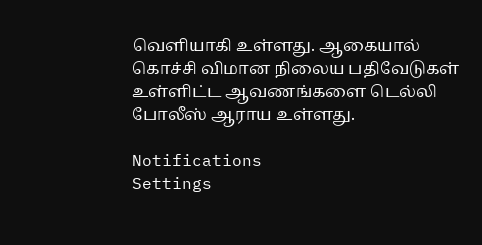வெளியாகி உள்ளது. ஆகையால் கொச்சி விமான நிலைய பதிவேடுகள் உள்ளிட்ட ஆவணங்களை டெல்லி போலீஸ் ஆராய உள்ளது.

Notifications
Settings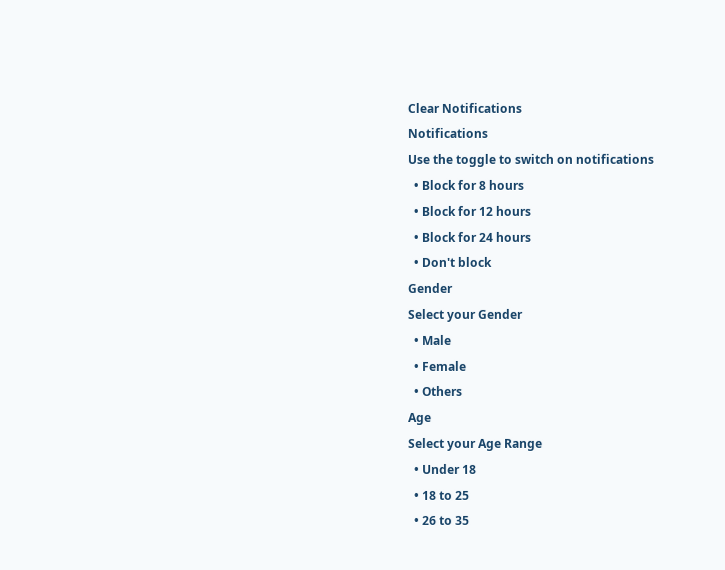Clear Notifications
Notifications
Use the toggle to switch on notifications
  • Block for 8 hours
  • Block for 12 hours
  • Block for 24 hours
  • Don't block
Gender
Select your Gender
  • Male
  • Female
  • Others
Age
Select your Age Range
  • Under 18
  • 18 to 25
  • 26 to 35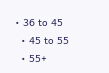• 36 to 45
  • 45 to 55
  • 55+